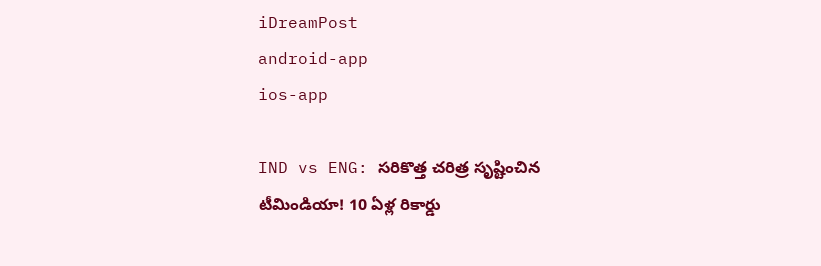iDreamPost
android-app
ios-app

IND vs ENG: సరికొత్త చరిత్ర సృష్టించిన టీమిండియా! 10 ఏళ్ల రికార్డు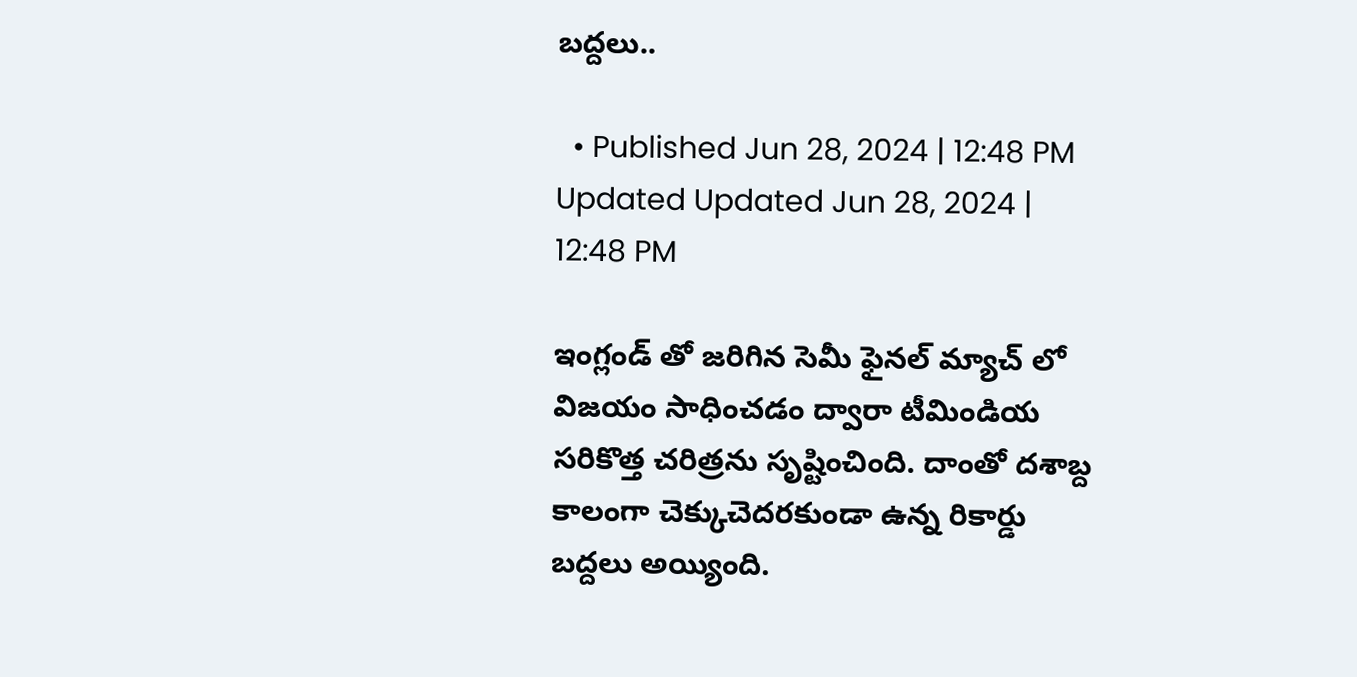బద్దలు..

  • Published Jun 28, 2024 | 12:48 PM Updated Updated Jun 28, 2024 | 12:48 PM

ఇంగ్లండ్ తో జరిగిన సెమీ ఫైనల్ మ్యాచ్ లో విజయం సాధించడం ద్వారా టీమిండియ సరికొత్త చరిత్రను సృష్టించింది. దాంతో దశాబ్ద కాలంగా చెక్కుచెదరకుండా ఉన్న రికార్డు బద్దలు అయ్యింది.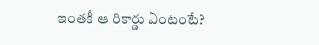ఇంతకీ ఆ రికార్డు ఏంటంటే?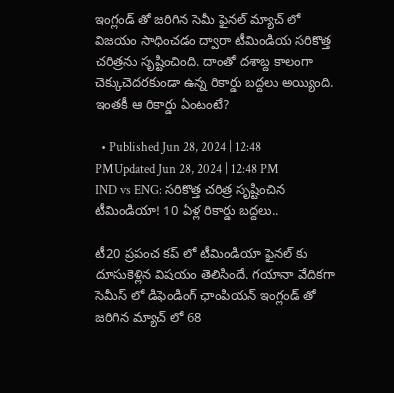ఇంగ్లండ్ తో జరిగిన సెమీ ఫైనల్ మ్యాచ్ లో విజయం సాధించడం ద్వారా టీమిండియ సరికొత్త చరిత్రను సృష్టించింది. దాంతో దశాబ్ద కాలంగా చెక్కుచెదరకుండా ఉన్న రికార్డు బద్దలు అయ్యింది. ఇంతకీ ఆ రికార్డు ఏంటంటే?

  • Published Jun 28, 2024 | 12:48 PMUpdated Jun 28, 2024 | 12:48 PM
IND vs ENG: సరికొత్త చరిత్ర సృష్టించిన టీమిండియా! 10 ఏళ్ల రికార్డు బద్దలు..

టీ20 ప్రపంచ కప్ లో టీమిండియా ఫైనల్ కు దూసుకెళ్లిన విషయం తెలిసిందే. గయానా వేదికగా సెమీస్ లో డిఫెండింగ్ ఛాంపియన్ ఇంగ్లండ్ తో జరిగిన మ్యాచ్ లో 68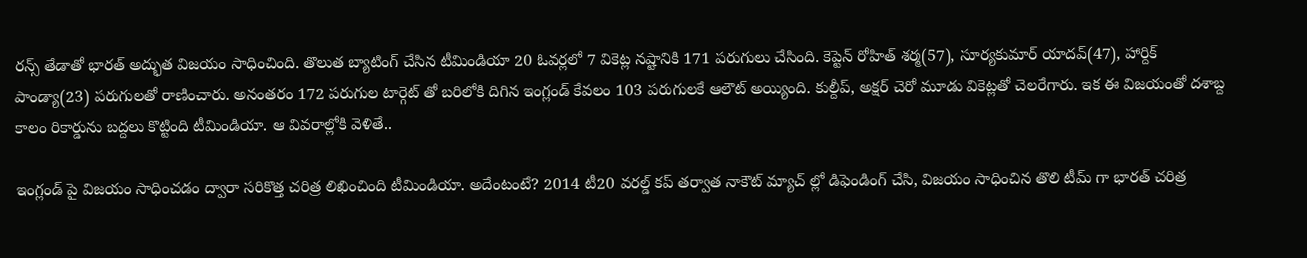రన్స్ తేడాతో భారత్ అద్భుత విజయం సాధించింది. తొలుత బ్యాటింగ్ చేసిన టీమిండియా 20 ఓవర్లలో 7 వికెట్ల నష్టానికి 171 పరుగులు చేసింది. కెప్టెన్ రోహిత్ శర్మ(57), సూర్యకుమార్ యాదవ్(47), హార్దిక్ పాండ్యా(23) పరుగులతో రాణించారు. అనంతరం 172 పరుగుల టార్గెట్ తో బరిలోకి దిగిన ఇంగ్లండ్ కేవలం 103 పరుగులకే ఆలౌట్ అయ్యింది. కుల్దీప్, అక్షర్ చెరో మూడు వికెట్లతో చెలరేగారు. ఇక ఈ విజయంతో దశాబ్ద కాలం రికార్డును బద్దలు కొట్టింది టీమిండియా. ఆ వివరాల్లోకి వెళితే..

ఇంగ్లండ్ పై విజయం సాధించడం ద్వారా సరికొత్త చరిత్ర లిఖించింది టీమిండియా. అదేంటంటే? 2014 టీ20 వరల్డ్ కప్ తర్వాత నాకౌట్ మ్యాచ్ ల్లో డిఫెండింగ్ చేసి, విజయం సాధించిన తొలి టీమ్ గా భారత్ చరిత్ర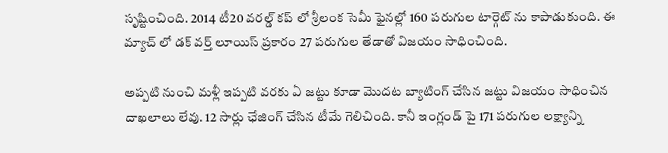సృష్టించింది. 2014 టీ20 వరల్డ్ కప్ లో శ్రీలంక సెమీ ఫైనల్లో 160 పరుగుల టార్గెట్ ను కాపాడుకుంది. ఈ మ్యాచ్ లో డక్ వర్త్ లూయిస్ ప్రకారం 27 పరుగుల తేడాతో విజయం సాధించింది.

అప్పటి నుంచి మళ్లీ ఇప్పటి వరకు ఏ జట్టు కూడా మెుదట బ్యాటింగ్ చేసిన జట్టు విజయం సాధించిన దాఖలాలు లేవు. 12 సార్లు ఛేజింగ్ చేసిన టీమే గెలిచింది. కానీ ఇంగ్లండ్ పై 171 పరుగుల లక్ష్యాన్ని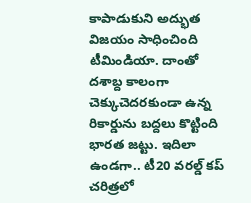కాపాడుకుని అద్భుత విజయం సాధించింది టీమిండియా. దాంతో దశాబ్ద కాలంగా చెక్కుచెదరకుండా ఉన్న రికార్డును బద్దలు కొట్టింది భారత జట్టు. ఇదిలా ఉండగా.. టీ20 వరల్డ్ కప్ చరిత్రలో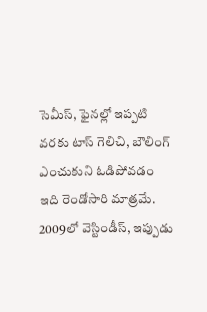సెమీస్, ఫైనల్లో ఇప్పటి వరకు టాస్ గెలిచి, బౌలింగ్ ఎంచుకుని ఓడిపోవడం ఇది రెండోసారి మాత్రమే. 2009లో వెస్టిండీస్, ఇప్పుడు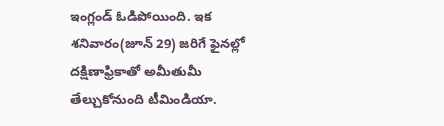ఇంగ్లండ్ ఓడిపోయింది. ఇక శనివారం(జూన్ 29) జరిగే ఫైనల్లో దక్షిణాఫ్రికాతో అమీతుమీ తేల్చుకోనుంది టీమిండియా.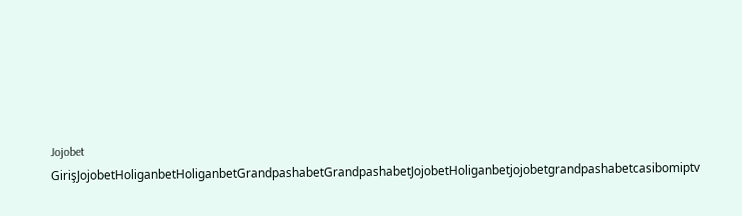Jojobet GirişJojobetHoliganbetHoliganbetGrandpashabetGrandpashabetJojobetHoliganbetjojobetgrandpashabetcasibomiptv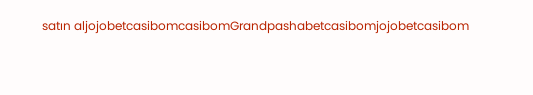satın aljojobetcasibomcasibomGrandpashabetcasibomjojobetcasibom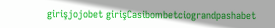girişjojobet girişCasibombetciograndpashabet